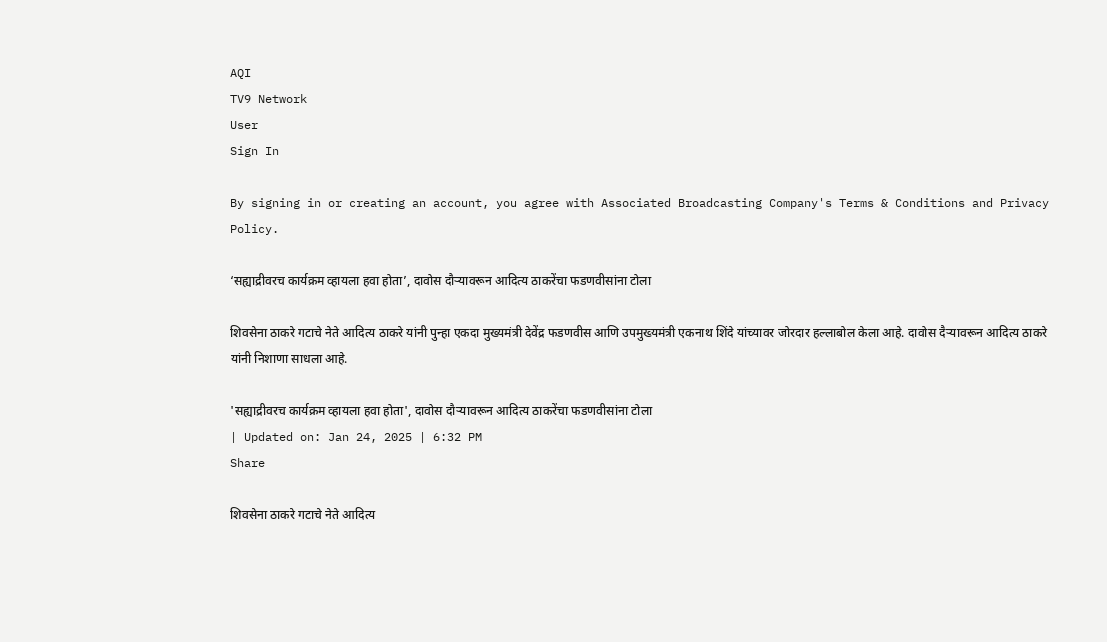AQI
TV9 Network
User
Sign In

By signing in or creating an account, you agree with Associated Broadcasting Company's Terms & Conditions and Privacy Policy.

‘सह्याद्रीवरच कार्यक्रम व्हायला हवा होता’, दावोस दौऱ्यावरून आदित्य ठाकरेंचा फडणवीसांना टोला

शिवसेना ठाकरे गटाचे नेते आदित्य ठाकरे यांनी पुन्हा एकदा मुख्यमंत्री देवेंद्र फडणवीस आणि उपमुख्यमंत्री एकनाथ शिंदे यांच्यावर जोरदार हल्लाबोल केला आहे. दावोस दैऱ्यावरून आदित्य ठाकरे यांनी निशाणा साधला आहे.

'सह्याद्रीवरच कार्यक्रम व्हायला हवा होता', दावोस दौऱ्यावरून आदित्य ठाकरेंचा फडणवीसांना टोला
| Updated on: Jan 24, 2025 | 6:32 PM
Share

शिवसेना ठाकरे गटाचे नेते आदित्य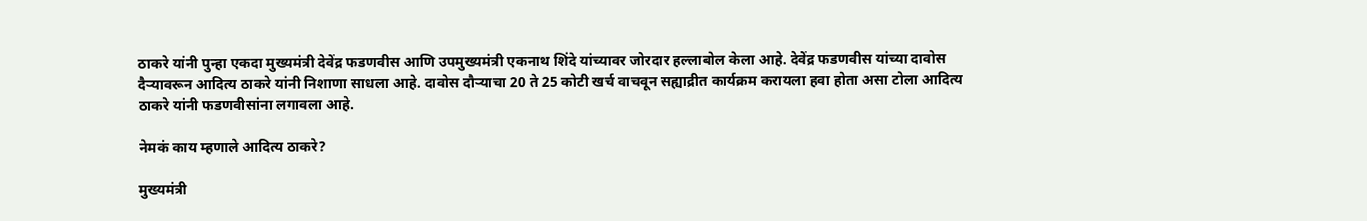ठाकरे यांनी पुन्हा एकदा मुख्यमंत्री देवेंद्र फडणवीस आणि उपमुख्यमंत्री एकनाथ शिंदे यांच्यावर जोरदार हल्लाबोल केला आहे. देवेंद्र फडणवीस यांच्या दावोस दैऱ्यावरून आदित्य ठाकरे यांनी निशाणा साधला आहे. दावोस दौऱ्याचा 20 ते 25 कोटी खर्च वाचवून सह्याद्रीत कार्यक्रम करायला हवा होता असा टोला आदित्य ठाकरे यांनी फडणवीसांना लगावला आहे.

नेमकं काय म्हणाले आदित्य ठाकरे?

मुख्यमंत्री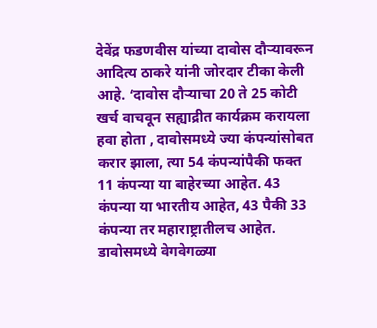देवेंद्र फडणवीस यांच्या दावोस दौऱ्यावरून आदित्य ठाकरे यांनी जोरदार टीका केली आहे. ‘दावोस दौऱ्याचा 20 ते 25 कोटी खर्च वाचवून सह्याद्रीत कार्यक्रम करायला हवा होता , दावोसमध्ये ज्या कंपन्यांसोबत करार झाला, त्या 54 कंपन्यांपैकी फक्त 11 कंपन्या या बाहेरच्या आहेत. 43 कंपन्या या भारतीय आहेत, 43 पैकी 33 कंपन्या तर महाराष्ट्रातीलच आहेत. डावोसमध्ये वेगवेगळ्या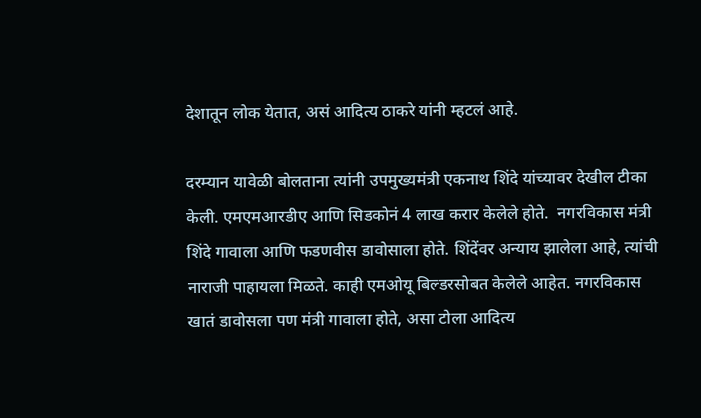देशातून लोक येतात, असं आदित्य ठाकरे यांनी म्हटलं आहे.

दरम्यान यावेळी बोलताना त्यांनी उपमुख्यमंत्री एकनाथ शिंदे यांच्यावर देखील टीका केली. एमएमआरडीए आणि सिडकोनं 4 लाख करार केलेले होते.  नगरविकास मंत्री शिंदे गावाला आणि फडणवीस डावोसाला होते. शिंदेंवर अन्याय झालेला आहे, त्यांची नाराजी पाहायला मिळते. काही एमओयू बिल्डरसोबत केलेले आहेत. नगरविकास खातं डावोसला पण मंत्री गावाला होते, असा टोला आदित्य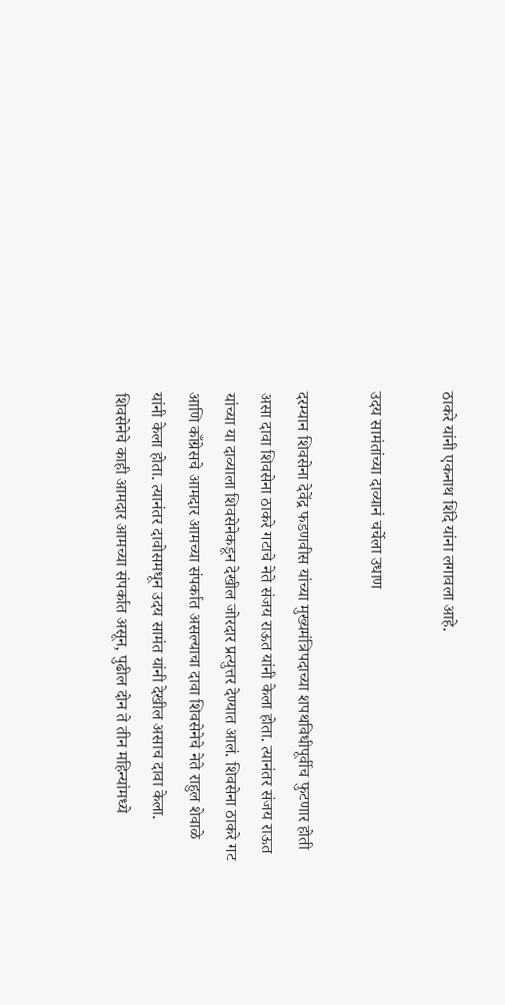ठाकरे यांनी एकनाथ शिंदे यांना लगावला आहे.

उदय सामंतांच्या दाव्यानं चर्चेला उधाण

दरम्यान शिवसेना देवेंद्र फडणवीस यांच्या मुख्यमंत्रिपदाच्या शपथविधीपूर्वीच फुटणार होती असा दावा शिवसेना ठाकरे गटाचे नेते संजय राऊत यांनी केला होता. त्यानंतर संजय राऊत यांच्या या दाव्याला शिवसेनेकडून देखील जोरदार प्रत्युत्तर देण्यात आलं. शिवसेना ठाकरे गट आणि काँग्रेसचे आमदार आमच्या संपर्कात असल्याचा दावा शिवसेनेचे नेते राहुल शेवाळे यांनी केला होता. त्यानंतर दावोसमधून उदय सामंत यांनी देखील असाच दावा केला. शिवसेनेचे काही आमदार आमच्या संपर्कात असून, पुढील दोन ते तीन महिन्यांमध्ये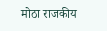मोठा राजकीय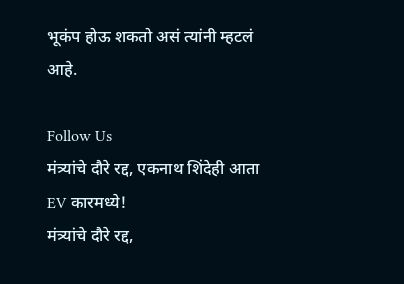भूकंप होऊ शकतो असं त्यांनी म्हटलं आहे.

Follow Us
मंत्र्यांचे दौरे रद्द, एकनाथ शिंदेही आता EV कारमध्ये!
मंत्र्यांचे दौरे रद्द,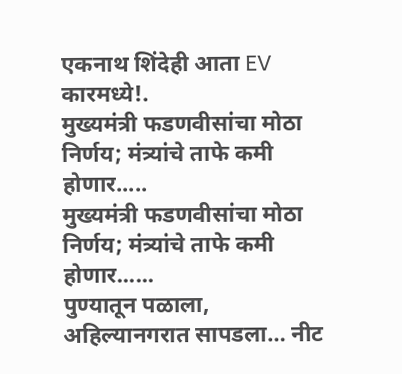एकनाथ शिंदेही आता EV कारमध्ये!.
मुख्यमंत्री फडणवीसांचा मोठा निर्णय; मंत्र्यांचे ताफे कमी होणार.....
मुख्यमंत्री फडणवीसांचा मोठा निर्णय; मंत्र्यांचे ताफे कमी होणार......
पुण्यातून पळाला, अहिल्यानगरात सापडला… नीट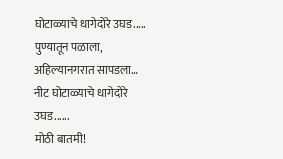घोटाळ्याचे धागेदोरे उघड.....
पुण्यातून पळाला, अहिल्यानगरात सापडला… नीट घोटाळ्याचे धागेदोरे उघड......
मोठी बातमी!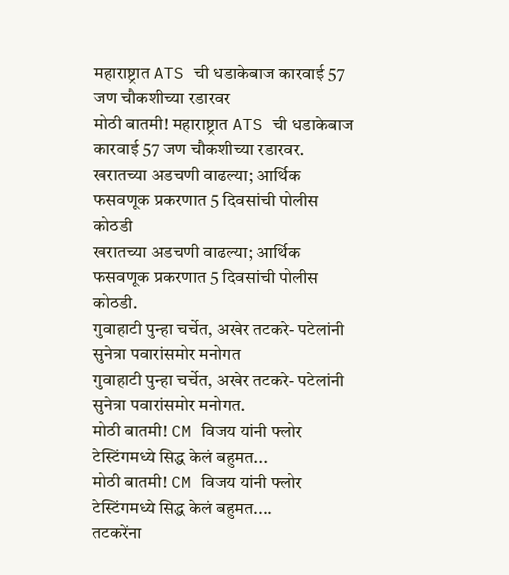महाराष्ट्रात ATS ची धडाकेबाज कारवाई 57 जण चौकशीच्या रडारवर
मोठी बातमी! महाराष्ट्रात ATS ची धडाकेबाज कारवाई 57 जण चौकशीच्या रडारवर.
खरातच्या अडचणी वाढल्या; आर्थिक फसवणूक प्रकरणात 5 दिवसांची पोलीस कोठडी
खरातच्या अडचणी वाढल्या; आर्थिक फसवणूक प्रकरणात 5 दिवसांची पोलीस कोठडी.
गुवाहाटी पुन्हा चर्चेत, अखेर तटकरे- पटेलांनी सुनेत्रा पवारांसमोर मनोगत
गुवाहाटी पुन्हा चर्चेत, अखेर तटकरे- पटेलांनी सुनेत्रा पवारांसमोर मनोगत.
मोठी बातमी! CM विजय यांनी फ्लोर टेस्टिंगमध्ये सिद्ध केलं बहुमत...
मोठी बातमी! CM विजय यांनी फ्लोर टेस्टिंगमध्ये सिद्ध केलं बहुमत....
तटकरेंना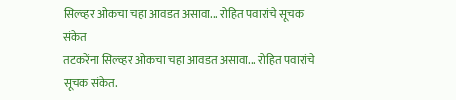सिल्व्हर ओकचा चहा आवडत असावा... रोहित पवारांचे सूचक संकेत
तटकरेंना सिल्व्हर ओकचा चहा आवडत असावा... रोहित पवारांचे सूचक संकेत.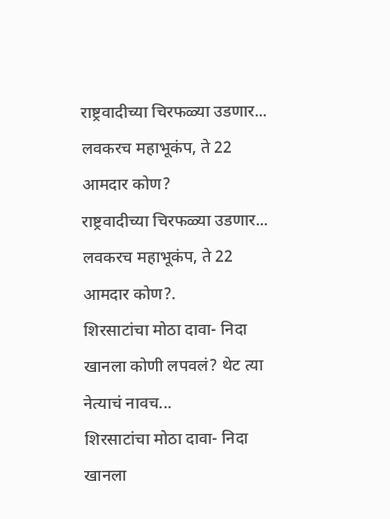राष्ट्रवादीच्या चिरफळ्या उडणार... लवकरच महाभूकंप, ते 22 आमदार कोण?
राष्ट्रवादीच्या चिरफळ्या उडणार... लवकरच महाभूकंप, ते 22 आमदार कोण?.
शिरसाटांचा मोठा दावा- निदा खानला कोणी लपवलं? थेट त्या नेत्याचं नावच...
शिरसाटांचा मोठा दावा- निदा खानला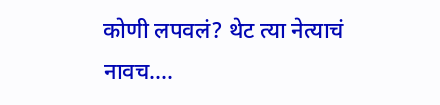कोणी लपवलं? थेट त्या नेत्याचं नावच....